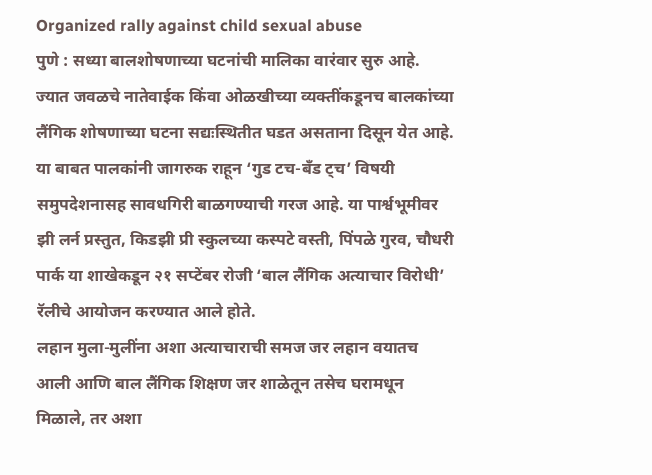Organized rally against child sexual abuse
पुणे : सध्या बालशोषणाच्या घटनांची मालिका वारंवार सुरु आहे. ज्यात जवळचे नातेवाईक किंवा ओळखीच्या व्यक्तींकडूनच बालकांच्या लैंगिक शोषणाच्या घटना सद्यःस्थितीत घडत असताना दिसून येत आहे. या बाबत पालकांनी जागरुक राहून ‘गुड टच-बँड ट्च’ विषयी समुपदेशनासह सावधगिरी बाळगण्याची गरज आहे. या पार्श्वभूमीवर झी लर्न प्रस्तुत, किडझी प्री स्कुलच्या कस्पटे वस्ती, पिंपळे गुरव, चौधरी पार्क या शाखेकडून २१ सप्टेंबर रोजी ‘बाल लैंगिक अत्याचार विरोधी’ रॅलीचे आयोजन करण्यात आले होते.
लहान मुला-मुलींना अशा अत्याचाराची समज जर लहान वयातच आली आणि बाल लैंगिक शिक्षण जर शाळेतून तसेच घरामधून मिळाले, तर अशा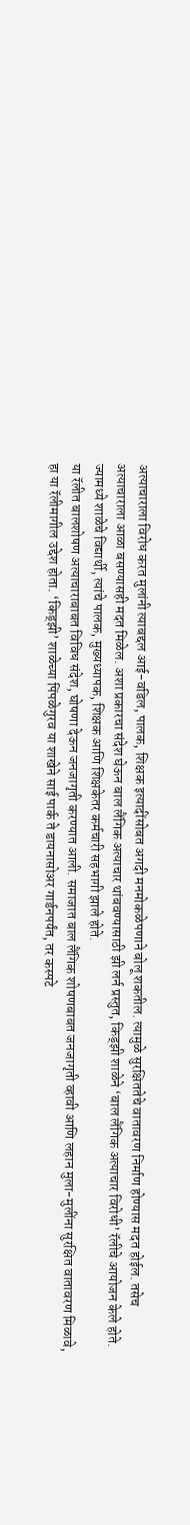अत्याचाराला विरोध करत मुलांनी त्याबद्दल आई-वडिल, पालक, शिक्षक इत्यादींसोबत अगदी मनमोकळेपणाने बोलू शकतील. त्यामुळे सुरक्षिततेचे वातावरण निर्माण होण्यास मदत होईल. तसेच अत्याचाराला आळा बसण्यासही मदत मिळेल. अशा प्रकारचा संदेश घेऊन बाल लैंगिक अत्याचार थांबवण्यासाठी झी लर्न प्रस्तुत, किड्झी शाळेने ‘बाल लैंगिक अत्याचार विरोधी’ रॅलीचे आयोजन केले होते. ज्यामध्ये शाळेचे विद्यार्थी, त्यांचे पालक, मुख्यध्यापक, शिक्षक आणि शिक्षकेतर कर्मचारी सहभागी झाले होते.
या रॅलीत बालशोषण अत्याचाराबाबत विविध संदेश, घोषणा देऊन जनजागृती करण्यात आली. समाजात बाल लैंगिक शोषणबाबत जनजागृती व्हावी आणि लहान मुला-मुलींना सुरक्षित वातावरण मिळावे, हा या रॅलीमागील उद्देश होता. ‘किड्झी’ शाळेच्या पिंपळेगुरव या शाखेने साई पार्क ते डायनासोअर गार्डनपर्यंत, तर कस्पटे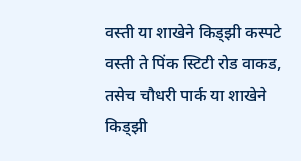वस्ती या शाखेने किड्झी कस्पटे वस्ती ते पिंक स्टिटी रोड वाकड, तसेच चौधरी पार्क या शाखेने किड्झी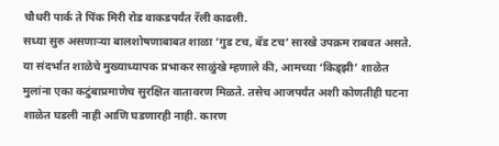चौधरी पार्क ते पिंक मिरी रोड वाकडपर्यंत रॅली काढली.
सध्या सुरु असणाऱ्या बालशोषणाबाबत शाळा ‘गुड टच, बॅड टच’ सारखे उपक्रम राबवत असते. या संदर्भात शाळेचे मुख्याध्यापक प्रभाकर साळुंखे म्हणाले की, आमच्या ‘किड्झी’ शाळेत मुलांना एका कटुंबाप्रमाणेच सुरक्षित वातावरण मिळते. तसेच आजपर्यंत अशी कोणतीही घटना शाळेत घडली नाही आणि घडणारही नाही. कारण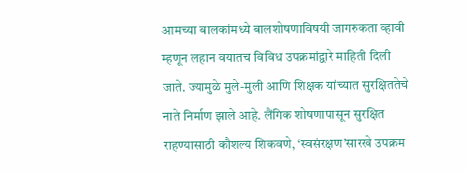आमच्या बालकांमध्ये बालशोषणाविषयी जागरुकता व्हावी म्हणून लहान वयातच विविध उपक्रमांद्वारे माहिती दिली जाते. ज्यामुळे मुले-मुली आणि शिक्षक यांच्यात सुरक्षिततेचे नाते निर्माण झाले आहे. लैंगिक शोषणापासून सुरक्षित राहण्यासाठी कौशल्य शिकवणे, ‘स्वसंरक्षण’सारखे उपक्रम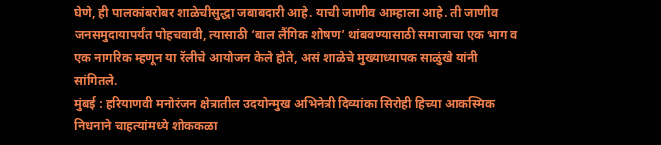घेणे, ही पालकांबरोबर शाळेचीसुद्धा जबाबदारी आहे. याची जाणीव आम्हाला आहे. ती जाणीव जनसमुदायापर्यंत पोहचवावी, त्यासाठी ‘बाल लैंगिक शोषण’ थांबवण्यासाठी समाजाचा एक भाग व एक नागरिक म्हणून या रॅलीचे आयोजन केले होते, असं शाळेचे मुख्याध्यापक साळुंखे यांनी सांगितले.
मुंबई : हरियाणवी मनोरंजन क्षेत्रातील उदयोन्मुख अभिनेत्री दिव्यांका सिरोही हिच्या आकस्मिक निधनाने चाहत्यांमध्ये शोककळा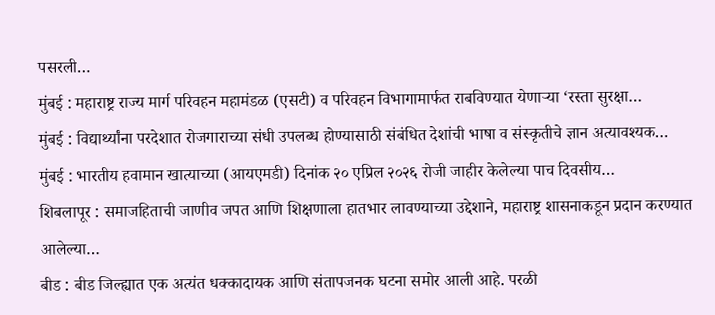पसरली…
मुंबई : महाराष्ट्र राज्य मार्ग परिवहन महामंडळ (एसटी) व परिवहन विभागामार्फत राबविण्यात येणाऱ्या ‘रस्ता सुरक्षा…
मुंबई : विद्यार्थ्यांना परदेशात रोजगाराच्या संधी उपलब्ध होण्यासाठी संबंधित देशांची भाषा व संस्कृतीचे ज्ञान अत्यावश्यक…
मुंबई : भारतीय हवामान खात्याच्या (आयएमडी) दिनांक २० एप्रिल २०२६ रोजी जाहीर केलेल्या पाच दिवसीय…
शिबलापूर : समाजहिताची जाणीव जपत आणि शिक्षणाला हातभार लावण्याच्या उद्देशाने, महाराष्ट्र शासनाकडून प्रदान करण्यात आलेल्या…
बीड : बीड जिल्ह्यात एक अत्यंत धक्कादायक आणि संतापजनक घटना समोर आली आहे. परळी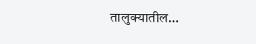तालुक्यातील…